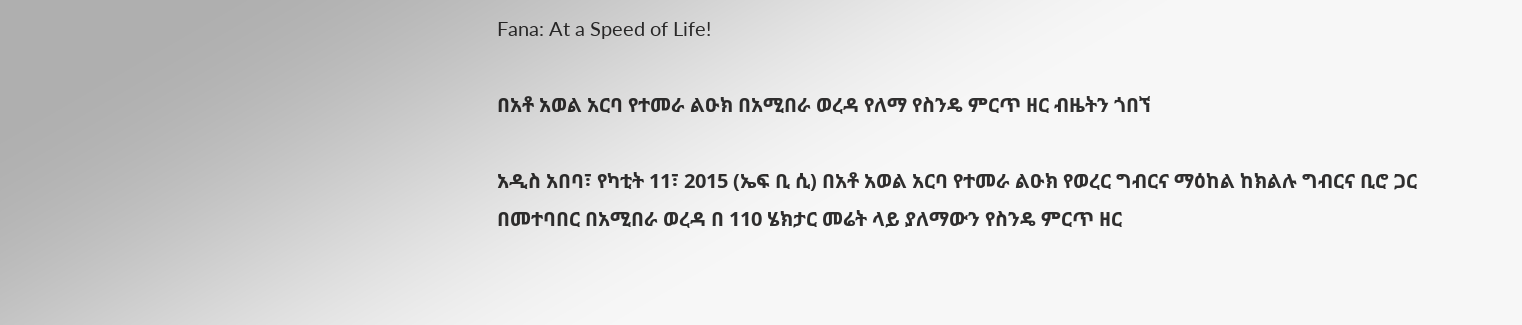Fana: At a Speed of Life!

በአቶ አወል አርባ የተመራ ልዑክ በአሚበራ ወረዳ የለማ የስንዴ ምርጥ ዘር ብዜትን ጎበኘ

አዲስ አበባ፣ የካቲት 11፣ 2015 (ኤፍ ቢ ሲ) በአቶ አወል አርባ የተመራ ልዑክ የወረር ግብርና ማዕከል ከክልሉ ግብርና ቢሮ ጋር በመተባበር በአሚበራ ወረዳ በ 110 ሄክታር መሬት ላይ ያለማውን የስንዴ ምርጥ ዘር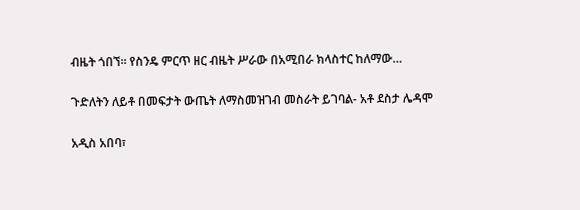ብዜት ጎበኘ። የስንዴ ምርጥ ዘር ብዜት ሥራው በአሚበራ ክላስተር ከለማው…

ጉድለትን ለይቶ በመፍታት ውጤት ለማስመዝገብ መስራት ይገባል- አቶ ደስታ ሌዳሞ

አዲስ አበባ፣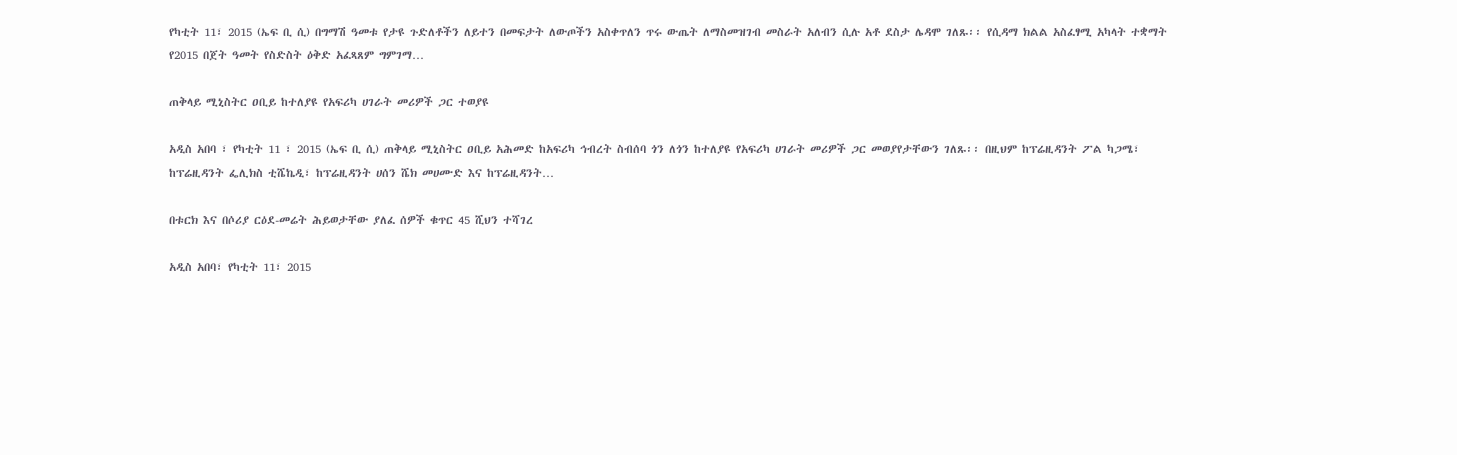የካቲት 11፣ 2015 (ኤፍ ቢ ሲ) በግማሽ ዓመቱ የታዩ ጉድለቶችን ለይተን በመፍታት ለውጦችን አስቀጥለን ጥሩ ውጤት ለማስመዝገብ መስራት አለብን ሲሉ አቶ ደስታ ሌዳሞ ገለጹ፡፡ የሲዳማ ክልል አስፈፃሚ አካላት ተቋማት የ2015 በጀት ዓመት የስድስት ዕቅድ አፈጻጸም ግምገማ…

ጠቅላይ ሚኒስትር ዐቢይ ከተለያዩ የአፍሪካ ሀገራት መሪዎች ጋር ተወያዩ

አዲስ አበባ ፣ የካቲት 11 ፣ 2015 (ኤፍ ቢ ሲ) ጠቅላይ ሚኒስትር ዐቢይ አሕመድ ከአፍሪካ ኅብረት ስብሰባ ጎን ለጎን ከተለያዩ የአፍሪካ ሀገራት መሪዎች ጋር መወያየታቸውን ገለጹ፡፡ በዚህም ከፕሬዚዳንት ፖል ካጋሜ፣ ከፕሬዚዳንት ፌሊክስ ቲሼኬዲ፣ ከፕሬዚዳንት ሀሰን ሼክ መሀሙድ እና ከፕሬዚዳንት…

በቱርክ እና በሶሪያ ርዕደ-መሬት ሕይወታቸው ያለፈ ሰዎች ቁጥር 45 ሺህን ተሻገረ

አዲስ አበባ፣ የካቲት 11፣ 2015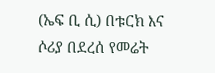(ኤፍ ቢ ሲ) በቱርክ እና ሶሪያ በደረሰ የመሬት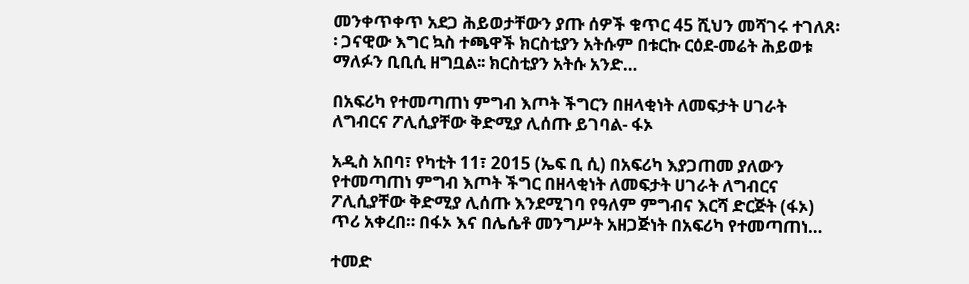መንቀጥቀጥ አደጋ ሕይወታቸውን ያጡ ሰዎች ቁጥር 45 ሺህን መሻገሩ ተገለጸ፡፡ ጋናዊው እግር ኳስ ተጫዋች ክርስቲያን አትሱም በቱርኩ ርዕደ-መሬት ሕይወቱ ማለፉን ቢቢሲ ዘግቧል፡፡ ክርስቲያን አትሱ አንድ…

በአፍሪካ የተመጣጠነ ምግብ እጦት ችግርን በዘላቂነት ለመፍታት ሀገራት ለግብርና ፖሊሲያቸው ቅድሚያ ሊሰጡ ይገባል- ፋኦ

አዲስ አበባ፣ የካቲት 11፣ 2015 (ኤፍ ቢ ሲ) በአፍሪካ እያጋጠመ ያለውን የተመጣጠነ ምግብ እጦት ችግር በዘላቂነት ለመፍታት ሀገራት ለግብርና ፖሊሲያቸው ቅድሚያ ሊሰጡ እንደሚገባ የዓለም ምግብና እርሻ ድርጅት (ፋኦ) ጥሪ አቀረበ። በፋኦ እና በሌሴቶ መንግሥት አዘጋጅነት በአፍሪካ የተመጣጠነ…

ተመድ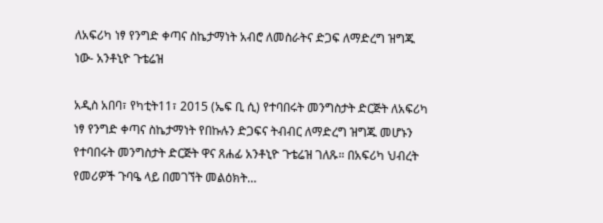ለአፍሪካ ነፃ የንግድ ቀጣና ስኬታማነት አብሮ ለመስራትና ድጋፍ ለማድረግ ዝግጁ ነው- አንቶኒዮ ጉቴሬዝ

አዲስ አበባ፣ የካቲት11፣ 2015 (ኤፍ ቢ ሲ) የተባበሩት መንግስታት ድርጅት ለአፍሪካ ነፃ የንግድ ቀጣና ስኬታማነት የበኩሉን ድጋፍና ትብብር ለማድረግ ዝግጁ መሆኑን የተባበሩት መንግስታት ድርጅት ዋና ጸሐፊ አንቶኒዮ ጉቴሬዝ ገለጹ። በአፍሪካ ህብረት የመሪዎች ጉባዔ ላይ በመገኘት መልዕክት…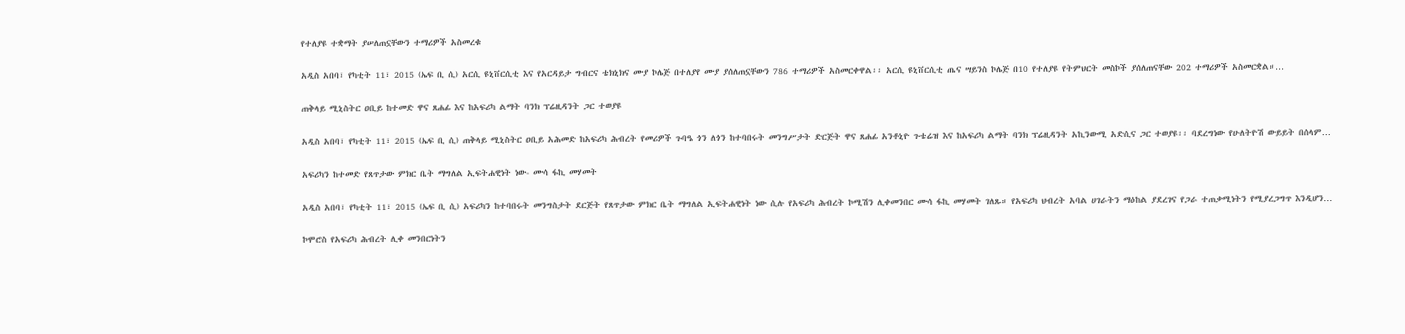የተለያዩ ተቋማት ያሠለጠኗቸውን ተማሪዎች አስመረቁ

አዲስ አበባ፣ የካቲት 11፣ 2015 (ኤፍ ቢ ሲ) አርሲ ዩኒቨርሲቲ እና የአርዳይታ ግብርና ቴክኒክና ሙያ ኮሌጅ በተለያየ ሙያ ያሰለጠኗቸውን 786 ተማሪዎች አስመርቀዋል፡፡ አርሲ ዩኒቨርሲቲ ጤና ሣይንስ ኮሌጅ በ10 የተለያዩ የትምህርት መስኮች ያሰለጠናቸው 202 ተማሪዎች አስመርቋል።…

ጠቅላይ ሚኒስትር ዐቢይ ከተመድ ዋና ጸሐፊ እና ከአፍሪካ ልማት ባንክ ፕሬዚዳንት ጋር ተወያዩ

አዲስ አበባ፣ የካቲት 11፣ 2015 (ኤፍ ቢ ሲ) ጠቅላይ ሚኒስትር ዐቢይ አሕመድ ከአፍሪካ ሕብረት የመሪዎች ጉባዔ ጎን ለጎን ከተባበሩት መንግሥታት ድርጅት ዋና ጸሐፊ አንቶኒዮ ጉቴሬዝ እና ከአፍሪካ ልማት ባንክ ፕሬዚዳንት አኪንውሚ አድሲና ጋር ተወያዩ፡፡ ባደረግነው የሁለትዮሽ ውይይት በሰላም…

አፍሪካን ከተመድ የጸጥታው ምክር ቤት ማግለል ኢፍትሐዊነት ነው- ሙሳ ፋኪ መሃመት

አዲስ አበባ፣ የካቲት 11፣ 2015 (ኤፍ ቢ ሲ) አፍሪካን ከተባበሩት መንግስታት ደርጅት የጸጥታው ምክር ቤት ማግለል ኢፍትሐዊነት ነው ሲሉ የአፍሪካ ሕብረት ኮሚሽን ሊቀመንበር ሙሳ ፋኪ መሃመት ገለጹ። የአፍሪካ ህብረት አባል ሀገራትን ማዕከል ያደረገና የጋራ ተጠቃሚነትን የሚያረጋግጥ እንዲሆን…

ኮሞሮስ የአፍሪካ ሕብረት ሊቀ መንበርነትን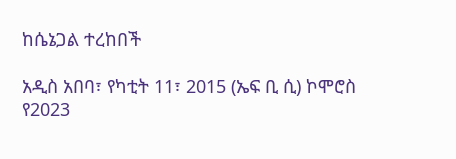ከሴኔጋል ተረከበች

አዲስ አበባ፣ የካቲት 11፣ 2015 (ኤፍ ቢ ሲ) ኮሞሮስ የ2023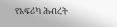የአፍሪካ ሕብረት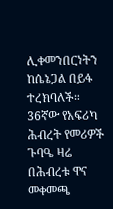ሊቀመንበርነትን ከሴኔጋል በይፋ ተረክባለች። 36ኛው የአፍሪካ ሕብረት የመሪዎች ጉባዔ ዛሬ በሕብረቱ ዋና መቀመጫ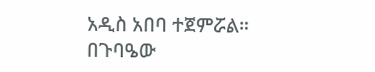አዲስ አበባ ተጀምሯል። በጉባዔው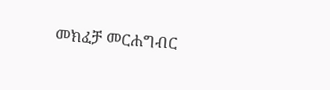መክፈቻ መርሐግብር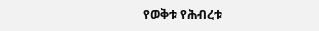የወቅቱ የሕብረቱ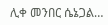ሊቀ መንበር ሴኔጋል…